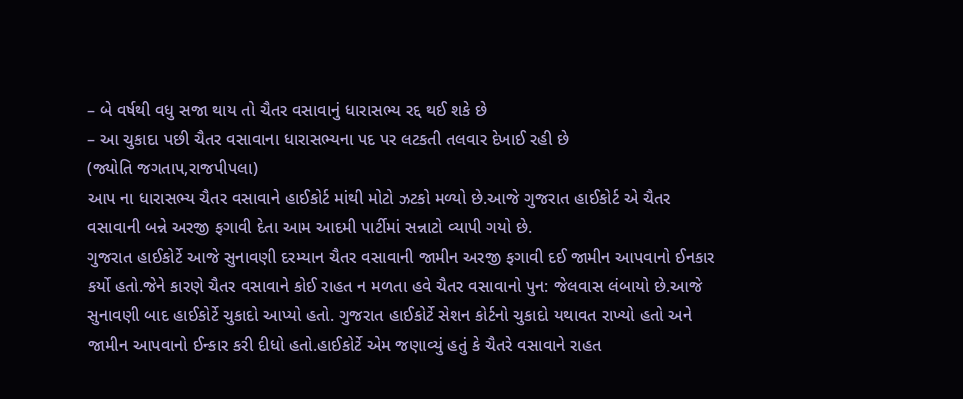– બે વર્ષથી વધુ સજા થાય તો ચૈતર વસાવાનું ધારાસભ્ય રદ્દ થઈ શકે છે
– આ ચુકાદા પછી ચૈતર વસાવાના ધારાસભ્યના પદ પર લટકતી તલવાર દેખાઈ રહી છે
(જ્યોતિ જગતાપ,રાજપીપલા)
આપ ના ધારાસભ્ય ચૈતર વસાવાને હાઈકોર્ટ માંથી મોટો ઝટકો મળ્યો છે.આજે ગુજરાત હાઈકોર્ટ એ ચૈતર વસાવાની બન્ને અરજી ફગાવી દેતા આમ આદમી પાર્ટીમાં સન્નાટો વ્યાપી ગયો છે.
ગુજરાત હાઈકોર્ટે આજે સુનાવણી દરમ્યાન ચૈતર વસાવાની જામીન અરજી ફગાવી દઈ જામીન આપવાનો ઈનકાર કર્યો હતો.જેને કારણે ચૈતર વસાવાને કોઈ રાહત ન મળતા હવે ચૈતર વસાવાનો પુન: જેલવાસ લંબાયો છે.આજે સુનાવણી બાદ હાઈકોર્ટે ચુકાદો આપ્યો હતો. ગુજરાત હાઈકોર્ટે સેશન કોર્ટનો ચુકાદો યથાવત રાખ્યો હતો અને જામીન આપવાનો ઈન્કાર કરી દીધો હતો.હાઈકોર્ટે એમ જણાવ્યું હતું કે ચૈતરે વસાવાને રાહત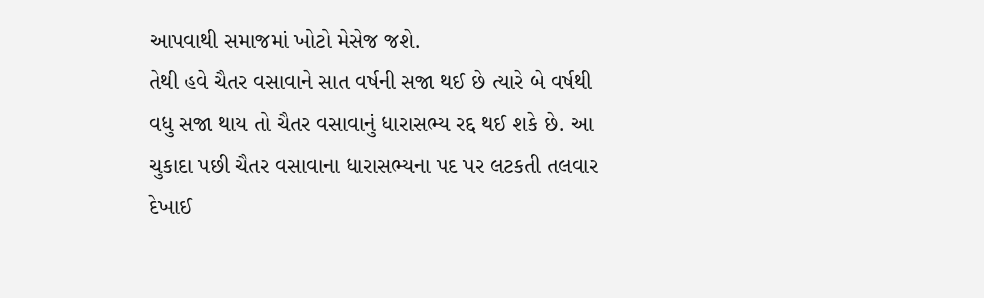આપવાથી સમાજમાં ખોટો મેસેજ જશે.
તેથી હવે ચૈતર વસાવાને સાત વર્ષની સજા થઈ છે ત્યારે બે વર્ષથી વધુ સજા થાય તો ચૈતર વસાવાનું ધારાસભ્ય રદ્દ થઈ શકે છે. આ ચુકાદા પછી ચૈતર વસાવાના ધારાસભ્યના પદ પર લટકતી તલવાર દેખાઈ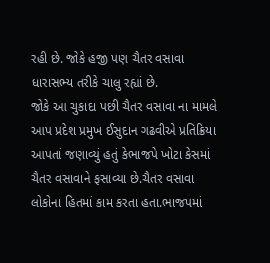રહી છે. જોકે હજી પણ ચૈતર વસાવા ધારાસભ્ય તરીકે ચાલુ રહ્યાં છે.
જોકે આ ચુકાદા પછી ચૈતર વસાવા ના મામલે આપ પ્રદેશ પ્રમુખ ઈસુદાન ગઢવીએ પ્રતિક્રિયા આપતાં જણાવ્યું હતું કેભાજપે ખોટા કેસમાં ચૈતર વસાવાને ફસાવ્યા છે.ચૈતર વસાવા લોકોના હિતમાં કામ કરતા હતા.ભાજપમાં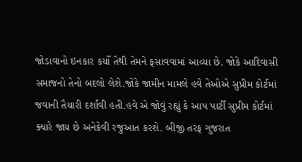જોડાવાનો ઇનકાર કર્યો તેથી તેમને ફસાવવામાં આવ્યા છે. જોકે આદિવાસી સમાજનો તેનો બદલો લેશે.જોકે જામીન મામલે હવે તેઓએ સુપ્રીમ કોર્ટમાં જવાની તૈયારી દર્શાવી હતી.હવે એ જોવું રહ્યું કે આપ પાર્ટી સુપ્રીમ કોર્ટમાં ક્યારે જાય છે અનેકેવી રજુઆત કરશે. બીજી તરફ ગુજરાત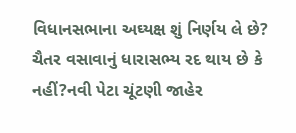વિધાનસભાના અઘ્યક્ષ શું નિર્ણય લે છે? ચૈતર વસાવાનું ધારાસભ્ય રદ થાય છે કે નહીં?નવી પેટા ચૂંટણી જાહેર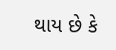થાય છે કે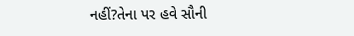નહીં?તેના પર હવે સૌની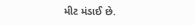મીટ મંડાઈ છે.